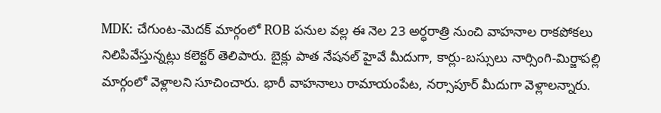MDK: చేగుంట-మెదక్ మార్గంలో ROB పనుల వల్ల ఈ నెల 23 అర్ధరాత్రి నుంచి వాహనాల రాకపోకలు నిలిపివేస్తున్నట్లు కలెక్టర్ తెలిపారు. బైక్లు పాత నేషనల్ హైవే మీదుగా, కార్లు-బస్సులు నార్సింగి-మిర్జాపల్లి మార్గంలో వెళ్లాలని సూచించారు. భారీ వాహనాలు రామాయంపేట, నర్సాపూర్ మీదుగా వెళ్లాలన్నారు.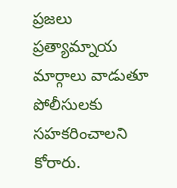ప్రజలు ప్రత్యామ్నాయ మార్గాలు వాడుతూ పోలీసులకు సహకరించాలని కోరారు.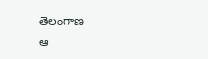తెలంగాణ
ఆ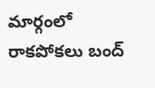మార్గంలో రాకపోకలు బంద్